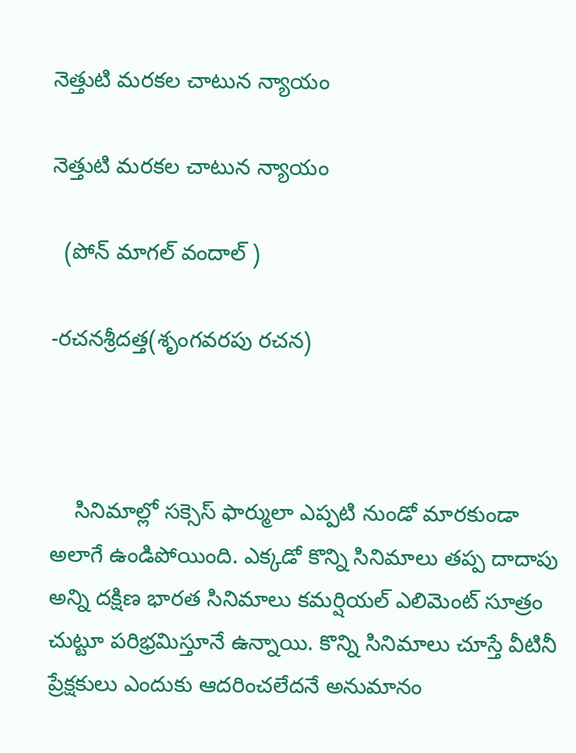నెత్తుటి మరకల చాటున న్యాయం

నెత్తుటి మరకల చాటున న్యాయం

  (పోన్ మాగల్ వందాల్ )

-రచనశ్రీదత్త(శృంగవరపు రచన)



    సినిమాల్లో సక్సెస్ ఫార్ములా ఎప్పటి నుండో మారకుండా అలాగే ఉండిపోయింది. ఎక్కడో కొన్ని సినిమాలు తప్ప దాదాపు అన్ని దక్షిణ భారత సినిమాలు కమర్షియల్ ఎలిమెంట్ సూత్రం చుట్టూ పరిభ్రమిస్తూనే ఉన్నాయి. కొన్ని సినిమాలు చూస్తే వీటినీ ప్రేక్షకులు ఎందుకు ఆదరించలేదనే అనుమానం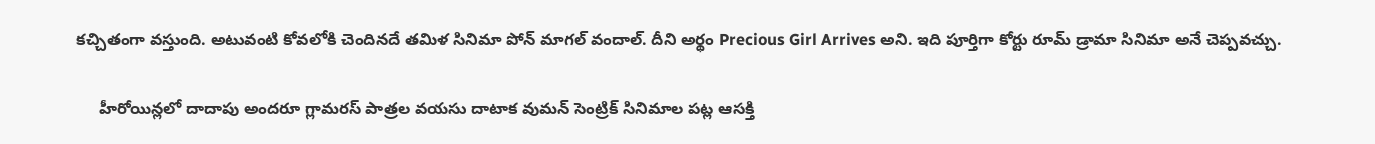కచ్చితంగా వస్తుంది. అటువంటి కోవలోకి చెందినదే తమిళ సినిమా పోన్ మాగల్ వందాల్. దీని అర్థం Precious Girl Arrives అని. ఇది పూర్తిగా కోర్టు రూమ్ డ్రామా సినిమా అనే చెప్పవచ్చు.

     హీరోయిన్లలో దాదాపు అందరూ గ్లామరస్ పాత్రల వయసు దాటాక వుమన్ సెంట్రిక్ సినిమాల పట్ల ఆసక్తి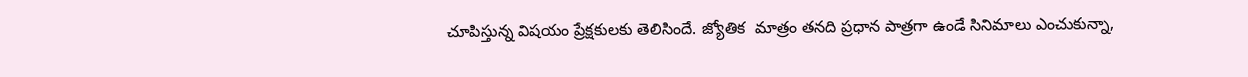చూపిస్తున్న విషయం ప్రేక్షకులకు తెలిసిందే. జ్యోతిక  మాత్రం తనది ప్రధాన పాత్రగా ఉండే సినిమాలు ఎంచుకున్నా,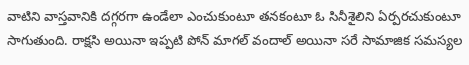వాటిని వాస్తవానికి దగ్గరగా ఉండేలా ఎంచుకుంటూ తనకంటూ ఓ సినీశైలిని ఏర్పరచుకుంటూ సాగుతుంది. రాక్షసి అయినా ఇప్పటి పోన్ మాగల్ వందాల్ అయినా సరే సామాజిక సమస్యల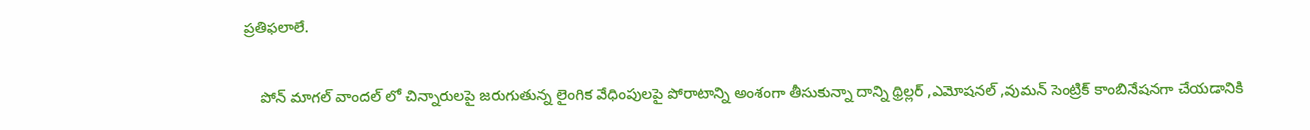ప్రతిఫలాలే.

    పోన్ మాగల్ వాందల్ లో చిన్నారులపై జరుగుతున్న లైంగిక వేధింపులపై పోరాటాన్ని అంశంగా తీసుకున్నా దాన్ని థ్రిల్లర్ ,ఎమోషనల్ ,వుమన్ సెంట్రిక్ కాంబినేషనగా చేయడానికి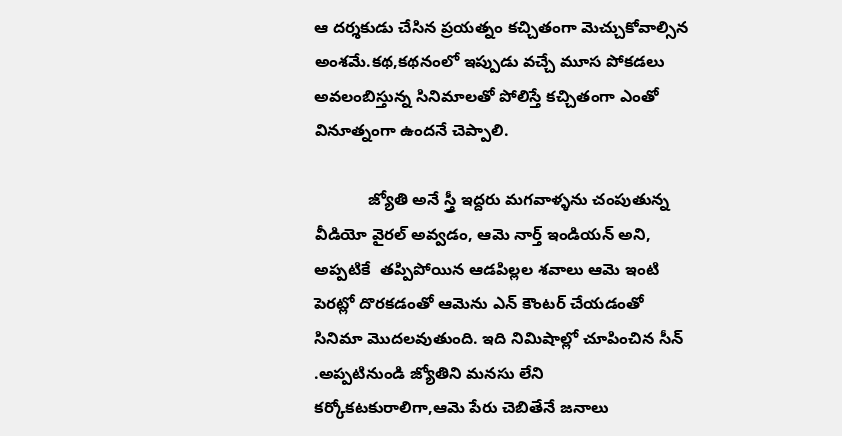ఆ దర్శకుడు చేసిన ప్రయత్నం కచ్చితంగా మెచ్చుకోవాల్సిన అంశమే.కథ,కథనంలో ఇప్పుడు వచ్చే మూస పోకడలు అవలంబిస్తున్న సినిమాలతో పోలిస్తే కచ్చితంగా ఎంతో వినూత్నంగా ఉందనే చెప్పాలి.

            జ్యోతి అనే స్త్రీ ఇద్దరు మగవాళ్ళను చంపుతున్న వీడియో వైరల్ అవ్వడం, ఆమె నార్త్ ఇండియన్ అని, అప్పటికే  తప్పిపోయిన ఆడపిల్లల శవాలు ఆమె ఇంటి పెరట్లో దొరకడంతో ఆమెను ఎన్ కౌంటర్ చేయడంతో సినిమా మొదలవుతుంది. ఇది నిమిషాల్లో చూపించిన సీన్ .అప్పటినుండి జ్యోతిని మనసు లేని కర్కోకటకురాలిగా,ఆమె పేరు చెబితేనే జనాలు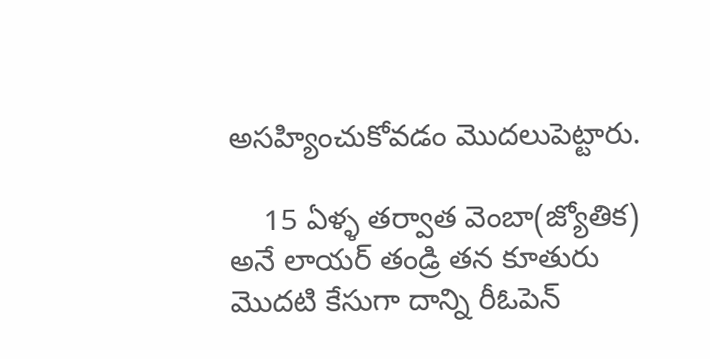అసహ్యించుకోవడం మొదలుపెట్టారు.

    15 ఏళ్ళ తర్వాత వెంబా(జ్యోతిక) అనే లాయర్ తండ్రి తన కూతురు మొదటి కేసుగా దాన్ని రీఓపెన్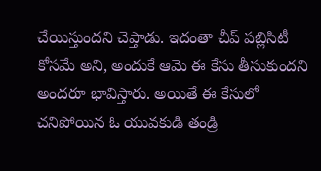చేయిస్తుందని చెప్తాడు. ఇదంతా చీప్ పబ్లిసిటీ కోసమే అని, అందుకే ఆమె ఈ కేసు తీసుకుందని అందరూ భావిస్తారు. అయితే ఈ కేసులో చనిపోయిన ఓ యువకుడి తండ్రి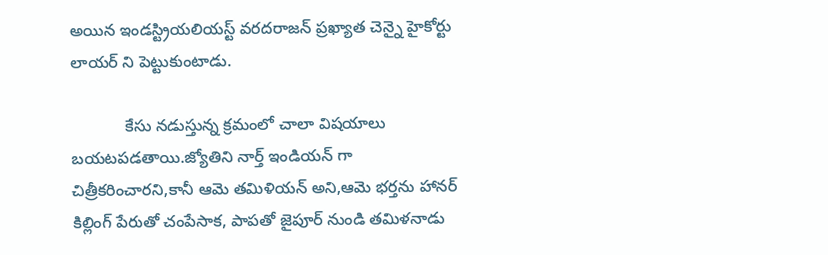అయిన ఇండస్ట్రియలియస్ట్ వరదరాజన్ ప్రఖ్యాత చెన్నై హైకోర్టు లాయర్ ని పెట్టుకుంటాడు.

            కేసు నడుస్తున్న క్రమంలో చాలా విషయాలు బయటపడతాయి.జ్యోతిని నార్త్ ఇండియన్ గా చిత్రీకరించారని,కానీ ఆమె తమిళియన్ అని,ఆమె భర్తను హానర్ కిల్లింగ్ పేరుతో చంపేసాక, పాపతో జైపూర్ నుండి తమిళనాడు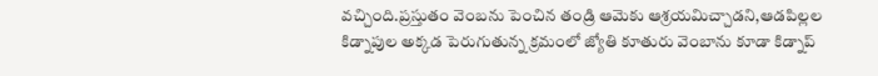వచ్చింది.ప్రస్తుతం వెంబను పెంచిన తండ్రి ఆమెకు ఆశ్రయమిచ్చాడని,ఆడపిల్లల కిడ్నాపుల అక్కడ పెరుగుతున్న క్రమంలో జ్యోతి కూతురు వెంబాను కూడా కిడ్నాప్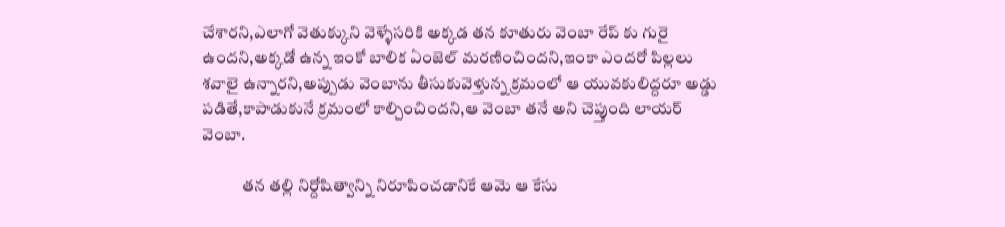చేశారని,ఎలాగో వెతుక్కుని వెళ్ళేసరికి అక్కడ తన కూతురు వెంబా రేప్ కు గురై ఉందని,అక్కడో ఉన్న ఇంకో బాలిక ఏంజెల్ మరణించిందని,ఇంకా ఎందరో పిల్లలు శవాలై ఉన్నారని,అప్పుడు వెంబాను తీసుకువెళ్తున్న క్రమంలో ఆ యువకులిద్దరూ అడ్డు పడితే,కాపాడుకునే క్రమంలో కాల్చించిందని,ఆ వెంబా తనే అని చెప్తుంది లాయర్ వెంబా.

            తన తల్లి నిర్దోషిత్వాన్ని నిరూపించడానికే ఆమె ఆ కేసు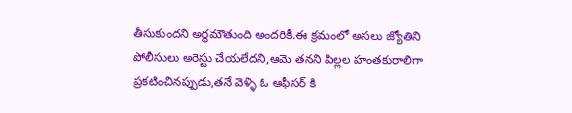తీసుకుందని అర్థమౌతుంది అందరికీ.ఈ క్రమంలో అసలు జ్యోతిని పోలీసులు అరెస్టు చేయలేదని,ఆమె తనని పిల్లల హంతకురాలిగా ప్రకటించినప్పుడు,తనే వెళ్ళి ఓ ఆఫీసర్ కి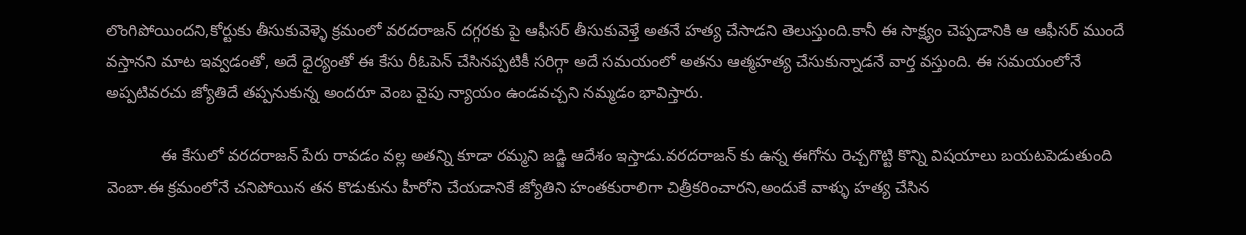లొంగిపోయిందని,కోర్టుకు తీసుకువెళ్ళె క్రమంలో వరదరాజన్ దగ్గరకు పై ఆఫీసర్ తీసుకువెళ్తే అతనే హత్య చేసాడని తెలుస్తుంది.కానీ ఈ సాక్ష్యం చెప్పడానికి ఆ ఆఫీసర్ ముందే వస్తానని మాట ఇవ్వడంతో, అదే ధైర్యంతో ఈ కేసు రీఓపెన్ చేసినప్పటికీ సరిగ్గా అదే సమయంలో అతను ఆత్మహత్య చేసుకున్నాడనే వార్త వస్తుంది. ఈ సమయంలోనే అప్పటివరచు జ్యోతిదే తప్పనుకున్న అందరూ వెంబ వైపు న్యాయం ఉండవచ్చని నమ్మడం భావిస్తారు.

            ఈ కేసులో వరదరాజన్ పేరు రావడం వల్ల అతన్ని కూడా రమ్మని జడ్జి ఆదేశం ఇస్తాడు.వరదరాజన్ కు ఉన్న ఈగోను రెచ్చగొట్టి కొన్ని విషయాలు బయటపెడుతుంది వెంబా.ఈ క్రమంలోనే చనిపోయిన తన కొడుకును హీరోని చేయడానికే జ్యోతిని హంతకురాలిగా చిత్రీకరించారని,అందుకే వాళ్ళు హత్య చేసిన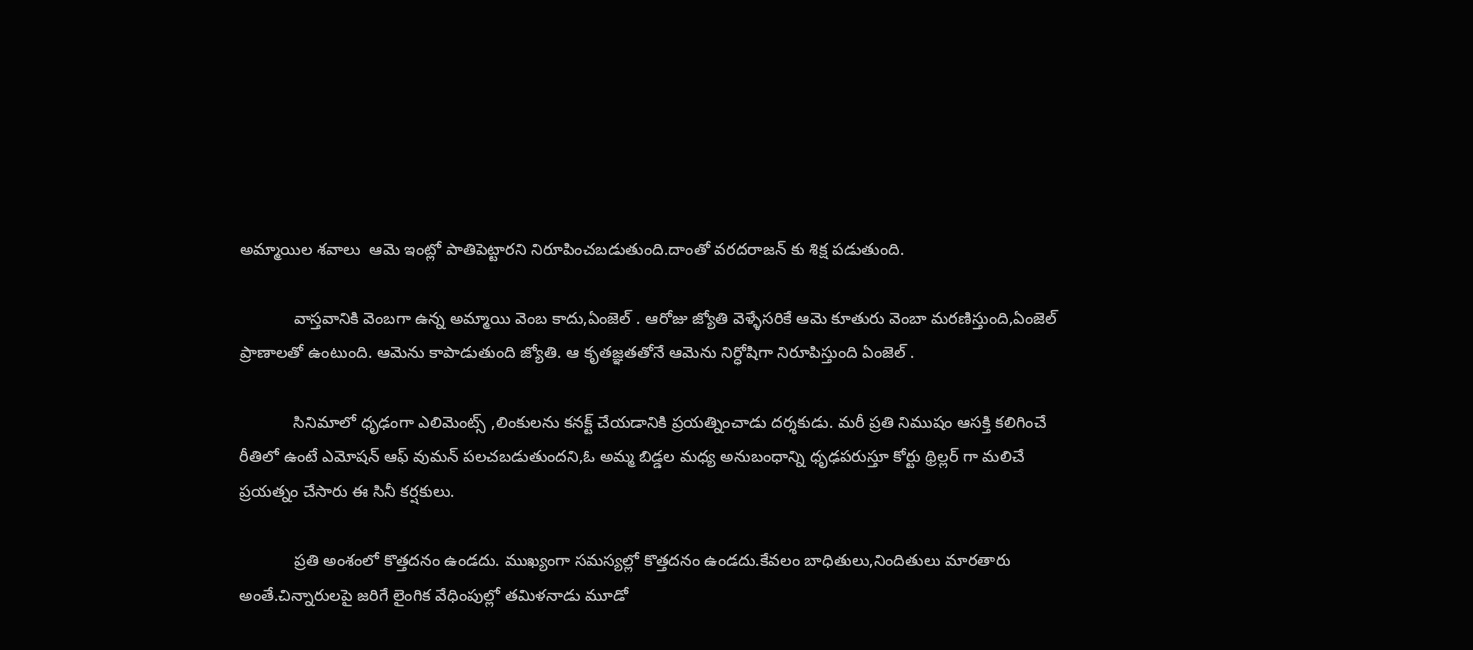అమ్మాయిల శవాలు  ఆమె ఇంట్లో పాతిపెట్టారని నిరూపించబడుతుంది.దాంతో వరదరాజన్ కు శిక్ష పడుతుంది.

            వాస్తవానికి వెంబగా ఉన్న అమ్మాయి వెంబ కాదు,ఏంజెల్ . ఆరోజు జ్యోతి వెళ్ళేసరికే ఆమె కూతురు వెంబా మరణిస్తుంది,ఏంజెల్ ప్రాణాలతో ఉంటుంది. ఆమెను కాపాడుతుంది జ్యోతి. ఆ కృతజ్ఞతతోనే ఆమెను నిర్ధోషిగా నిరూపిస్తుంది ఏంజెల్ .

            సినిమాలో ధృఢంగా ఎలిమెంట్స్ ,లింకులను కనక్ట్ చేయడానికి ప్రయత్నించాడు దర్శకుడు. మరీ ప్రతి నిముషం ఆసక్తి కలిగించే రీతిలో ఉంటే ఎమోషన్ ఆఫ్ వుమన్ పలచబడుతుందని,ఓ అమ్మ బిడ్డల మధ్య అనుబంధాన్ని ధృఢపరుస్తూ కోర్టు థ్రిల్లర్ గా మలిచే ప్రయత్నం చేసారు ఈ సినీ కర్షకులు.

            ప్రతి అంశంలో కొత్తదనం ఉండదు. ముఖ్యంగా సమస్యల్లో కొత్తదనం ఉండదు.కేవలం బాధితులు,నిందితులు మారతారు అంతే.చిన్నారులపై జరిగే లైంగిక వేధింపుల్లో తమిళనాడు మూడో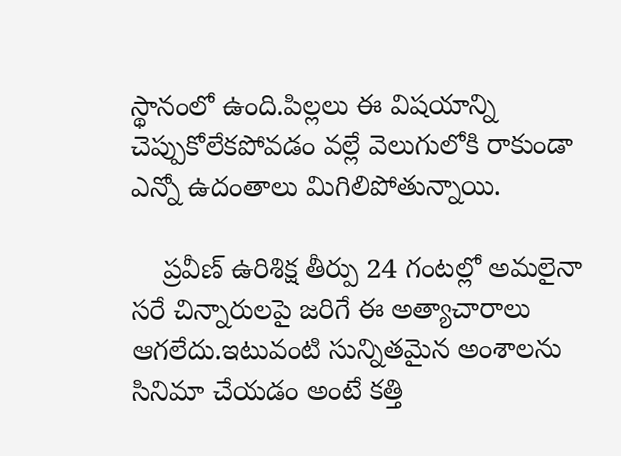స్థానంలో ఉంది.పిల్లలు ఈ విషయాన్ని చెప్పుకోలేకపోవడం వల్లే వెలుగులోకి రాకుండా ఎన్నో ఉదంతాలు మిగిలిపోతున్నాయి.

    ప్రవీణ్ ఉరిశిక్ష తీర్పు 24 గంటల్లో అమలైనా సరే చిన్నారులపై జరిగే ఈ అత్యాచారాలు ఆగలేదు.ఇటువంటి సున్నితమైన అంశాలను సినిమా చేయడం అంటే కత్తి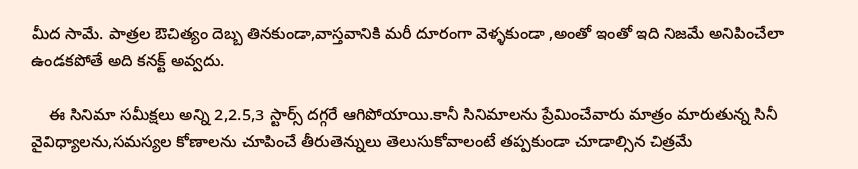మీద సామే. పాత్రల ఔచిత్యం దెబ్బ తినకుండా,వాస్తవానికి మరీ దూరంగా వెళ్ళకుండా ,అంతో ఇంతో ఇది నిజమే అనిపించేలా ఉండకపోతే అది కనక్ట్ అవ్వదు.

    ఈ సినిమా సమీక్షలు అన్ని 2,2.5,3 స్టార్స్ దగ్గరే ఆగిపోయాయి.కానీ సినిమాలను ప్రేమించేవారు మాత్రం మారుతున్న సినీ వైవిధ్యాలను,సమస్యల కోణాలను చూపించే తీరుతెన్నులు తెలుసుకోవాలంటే తప్పకుండా చూడాల్సిన చిత్రమే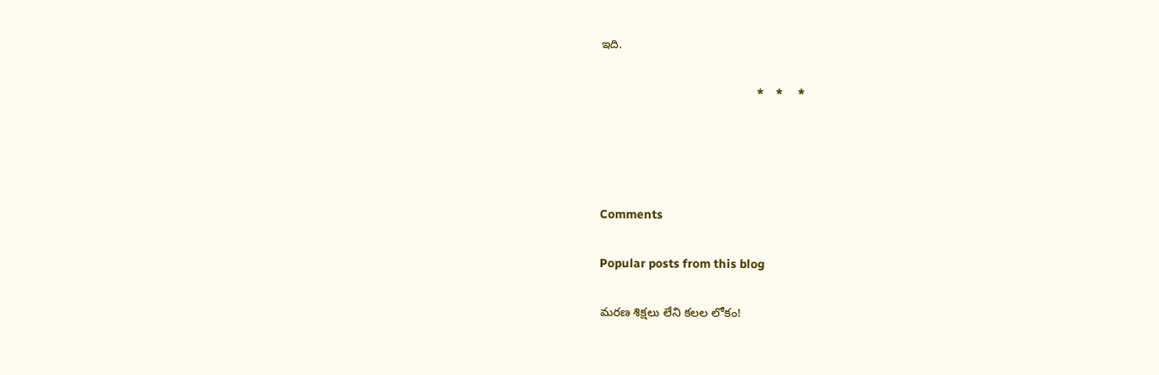ఇది.

                                                    *    *     *




Comments

Popular posts from this blog

మరణ శిక్షలు లేని కలల లోకం!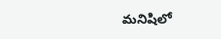మనిషిలో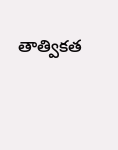తాత్వికత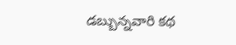డబ్బున్నవారి కథ